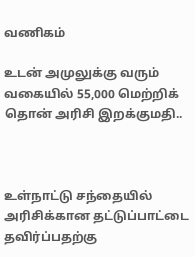வணிகம்

உடன் அமுலுக்கு வரும் வகையில் 55,000 மெற்றிக் தொன் அரிசி இறக்குமதி..



உள்நாட்டு சந்தையில் அரிசிக்கான தட்டுப்பாட்டை தவிர்ப்பதற்கு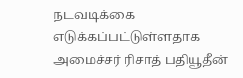நடவடிக்கை எடுக்கப்பட்டுள்ளதாக அமைச்சர் ரிசாத் பதியூதீன்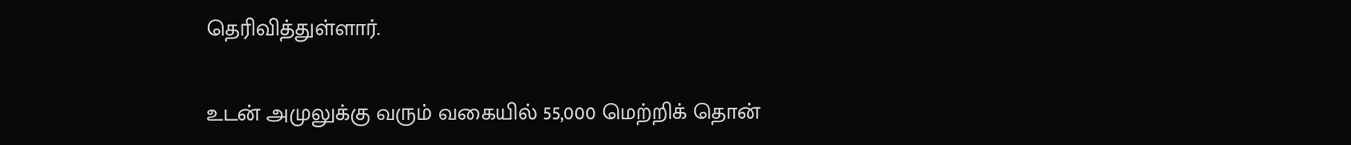தெரிவித்துள்ளார்.

உடன் அமுலுக்கு வரும் வகையில் 55,000 மெற்றிக் தொன்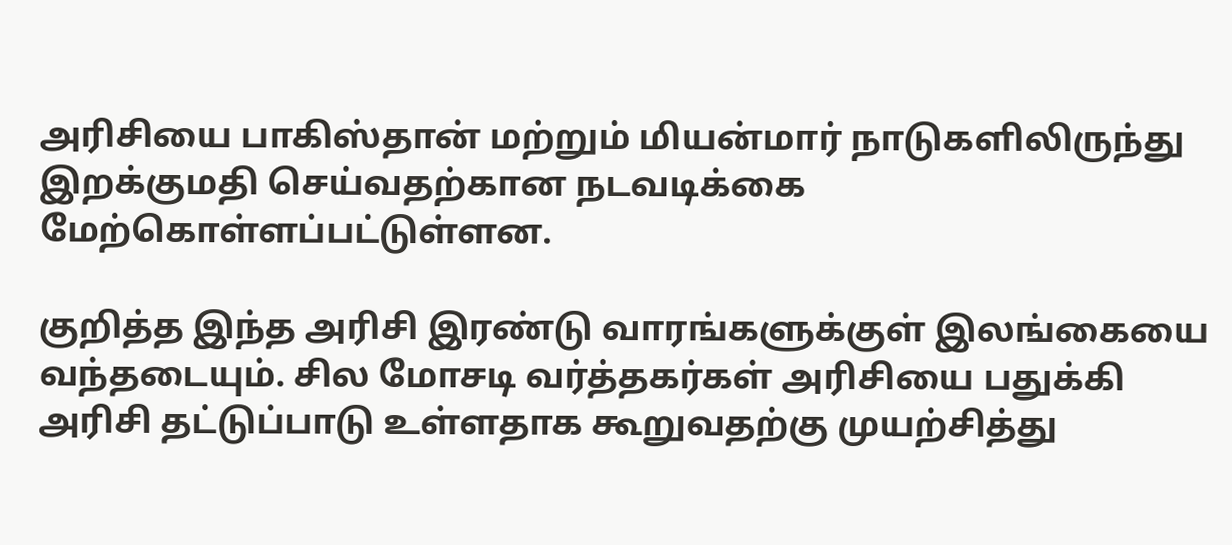அரிசியை பாகிஸ்தான் மற்றும் மியன்மார் நாடுகளிலிருந்து இறக்குமதி செய்வதற்கான நடவடிக்கை மேற்கொள்ளப்பட்டுள்ளன.

குறித்த இந்த அரிசி இரண்டு வாரங்களுக்குள் இலங்கையை வந்தடையும். சில மோசடி வர்த்தகர்கள் அரிசியை பதுக்கி அரிசி தட்டுப்பாடு உள்ளதாக கூறுவதற்கு முயற்சித்து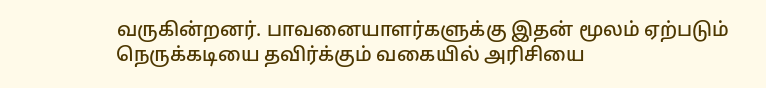வருகின்றனர். பாவனையாளர்களுக்கு இதன் மூலம் ஏற்படும் நெருக்கடியை தவிர்க்கும் வகையில் அரிசியை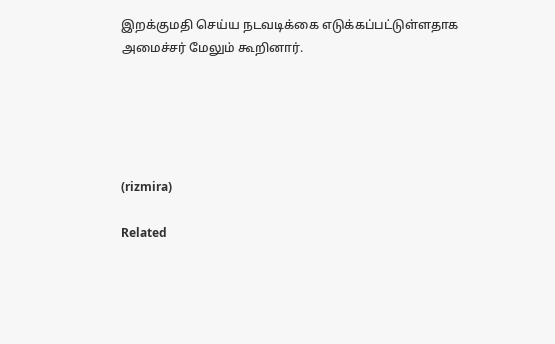இறக்குமதி செய்ய நடவடிக்கை எடுக்கப்பட்டுள்ளதாக அமைச்சர் மேலும் கூறினார்.





(rizmira)

Related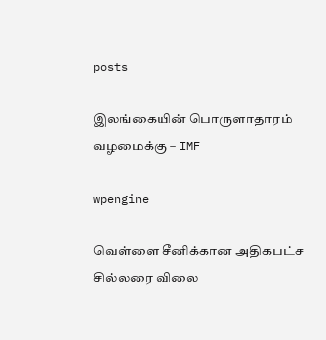posts

இலங்கையின் பொருளாதாரம் வழமைக்கு – IMF

wpengine

வெள்ளை சீனிக்கான அதிகபட்ச சில்லரை விலை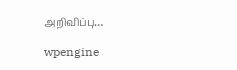அறிவிப்பு…

wpengine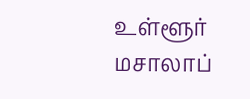உள்ளூர் மசாலாப்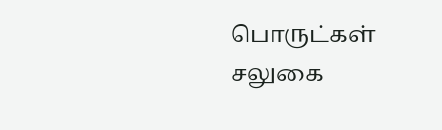பொருட்கள் சலுகை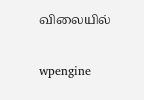விலையில்

wpengine